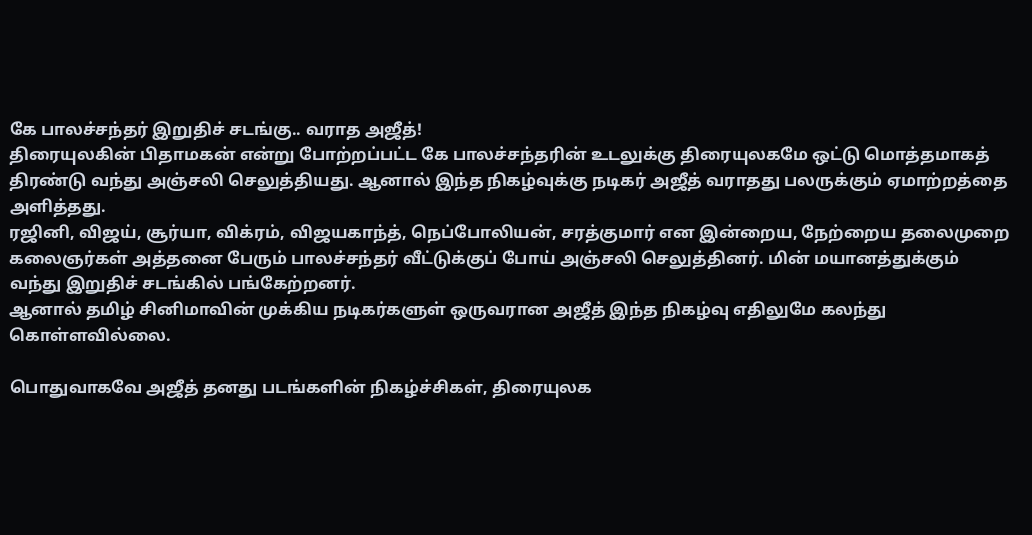கே பாலச்சந்தர் இறுதிச் சடங்கு.. வராத அஜீத்!
திரையுலகின் பிதாமகன் என்று போற்றப்பட்ட கே பாலச்சந்தரின் உடலுக்கு திரையுலகமே ஒட்டு மொத்தமாகத் திரண்டு வந்து அஞ்சலி செலுத்தியது. ஆனால் இந்த நிகழ்வுக்கு நடிகர் அஜீத் வராதது பலருக்கும் ஏமாற்றத்தை அளித்தது.
ரஜினி, விஜய், சூர்யா, விக்ரம், விஜயகாந்த், நெப்போலியன், சரத்குமார் என இன்றைய, நேற்றைய தலைமுறை கலைஞர்கள் அத்தனை பேரும் பாலச்சந்தர் வீட்டுக்குப் போய் அஞ்சலி செலுத்தினர். மின் மயானத்துக்கும் வந்து இறுதிச் சடங்கில் பங்கேற்றனர்.
ஆனால் தமிழ் சினிமாவின் முக்கிய நடிகர்களுள் ஒருவரான அஜீத் இந்த நிகழ்வு எதிலுமே கலந்து கொள்ளவில்லை.

பொதுவாகவே அஜீத் தனது படங்களின் நிகழ்ச்சிகள், திரையுலக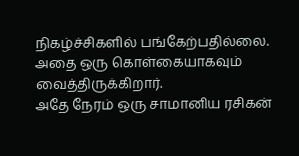நிகழ்ச்சிகளில் பங்கேற்பதில்லை. அதை ஒரு கொள்கையாகவும் வைத்திருக்கிறார்.
அதே நேரம் ஒரு சாமானிய ரசிகன்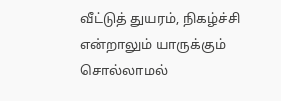வீட்டுத் துயரம், நிகழ்ச்சி என்றாலும் யாருக்கும் சொல்லாமல்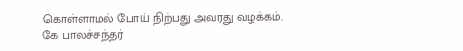கொள்ளாமல் போய் நிற்பது அவரது வழக்கம்.
கே பாலச்சந்தர்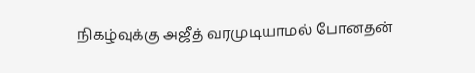நிகழ்வுக்கு அஜீத் வரமுடியாமல் போனதன்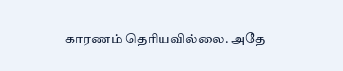காரணம் தெரியவில்லை. அதே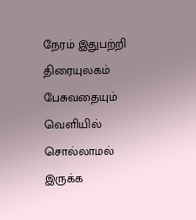நேரம் இதுபற்றி திரையுலகம் பேசுவதையும் வெளியில் சொல்லாமல் இருக்க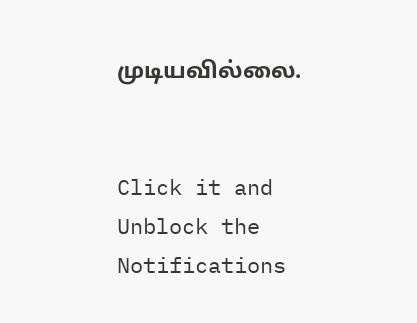முடியவில்லை.


Click it and Unblock the Notifications